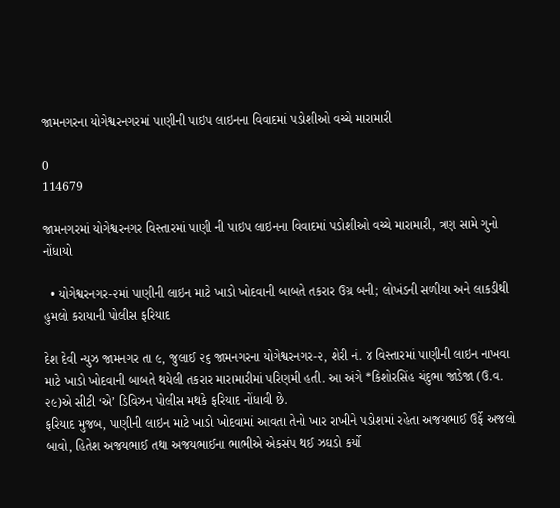જામનગરના યોગેશ્વરનગરમાં પાણીની પાઇપ લાઇનના વિવાદમાં પડોશીઓ વચ્ચે મારામારી

0
114679

જામનગરમાં યોગેશ્વરનગર વિસ્તારમાં પાણી ની પાઇપ લાઇનના વિવાદમાં પડોશીઓ વચ્ચે મારામારી, ત્રણ સામે ગુનો નોંધાયો

  • યોગેશ્વરનગર-૨માં પાણીની લાઇન માટે ખાડો ખોદવાની બાબતે તકરાર ઉગ્ર બની; લોખંડની સળીયા અને લાકડીથી હુમલો કરાયાની પોલીસ ફરિયાદ

દેશ દેવી ન્યુઝ જામનગર તા ૯, જુલાઈ ૨૬ જામનગરના યોગેશ્વરનગર-૨, શેરી નં. ૪ વિસ્તારમાં પાણીની લાઇન નાખવા માટે ખાડો ખોદવાની બાબતે થયેલી તકરાર મારામારીમાં પરિણમી હતી. આ અંગે *કિશોરસિંહ ચંદુભા જાડેજા (ઉ.વ. ૨૯)એ સીટી ‘એ’ ડિવિઝન પોલીસ મથકે ફરિયાદ નોંધાવી છે.
ફરિયાદ મુજબ, પાણીની લાઇન માટે ખાડો ખોદવામાં આવતા તેનો ખાર રાખીને પડોશમાં રહેતા અજયભાઈ ઉર્ફે અજલો બાવો, હિતેશ અજયભાઈ તથા અજયભાઈના ભાભીએ એકસંપ થઈ ઝઘડો કર્યો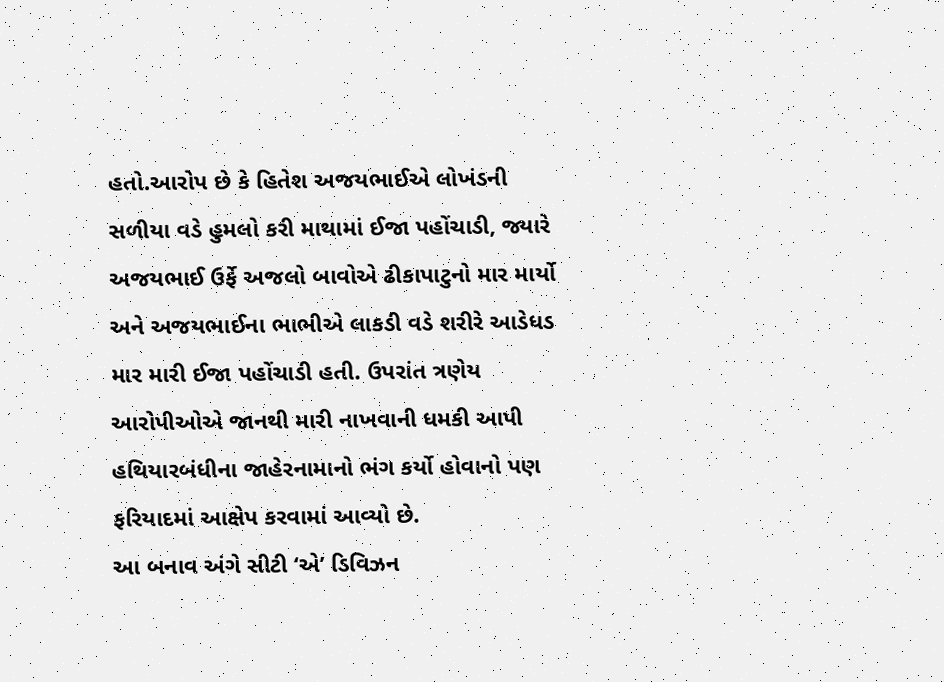હતો.આરોપ છે કે હિતેશ અજયભાઈએ લોખંડની સળીયા વડે હુમલો કરી માથામાં ઈજા પહોંચાડી, જ્યારે અજયભાઈ ઉર્ફે અજલો બાવોએ ઢીકાપાટુનો માર માર્યો અને અજયભાઈના ભાભીએ લાકડી વડે શરીરે આડેધડ માર મારી ઈજા પહોંચાડી હતી. ઉપરાંત ત્રણેય આરોપીઓએ જાનથી મારી નાખવાની ધમકી આપી હથિયારબંધીના જાહેરનામાનો ભંગ કર્યો હોવાનો પણ ફરિયાદમાં આક્ષેપ કરવામાં આવ્યો છે.
આ બનાવ અંગે સીટી ‘એ’ ડિવિઝન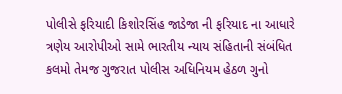પોલીસે ફરિયાદી કિશોરસિંહ જાડેજા ની ફરિયાદ ના આધારે ત્રણેય આરોપીઓ સામે ભારતીય ન્યાય સંહિતાની સંબંધિત કલમો તેમજ ગુજરાત પોલીસ અધિનિયમ હેઠળ ગુનો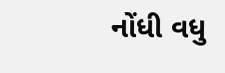નોંધી વધુ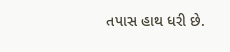તપાસ હાથ ધરી છે.